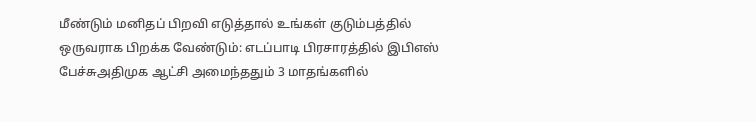மீண்டும் மனிதப் பிறவி எடுத்தால் உங்கள் குடும்பத்தில் ஒருவராக பிறக்க வேண்டும்: எடப்பாடி பிரசாரத்தில் இபிஎஸ் பேச்சுஅதிமுக ஆட்சி அமைந்ததும் 3 மாதங்களில்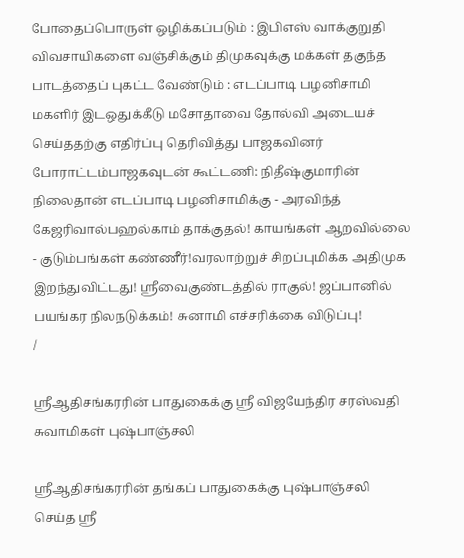போதைப்பொருள் ஒழிக்கப்படும் : இபிஎஸ் வாக்குறுதி விவசாயிகளை வஞ்சிக்கும் திமுகவுக்கு மக்கள் தகுந்த பாடத்தைப் புகட்ட வேண்டும் : எடப்பாடி பழனிசாமி மகளிர் இடஒதுக்கீடு மசோதாவை தோல்வி அடையச் செய்ததற்கு எதிர்ப்பு தெரிவித்து பாஜகவினர் போராட்டம்பாஜகவுடன் கூட்டணி: நிதீஷ்குமாரின் நிலைதான் எடப்பாடி பழனிசாமிக்கு - அரவிந்த் கேஜரிவால்பஹல்காம் தாக்குதல்! காயங்கள் ஆறவில்லை - குடும்பங்கள் கண்ணீர்!வரலாற்றுச் சிறப்புமிக்க அதிமுக இறந்துவிட்டது! ஸ்ரீவைகுண்டத்தில் ராகுல்! ஜப்பானில் பயங்கர நிலநடுக்கம்! சுனாமி எச்சரிக்கை விடுப்பு!
/

ஸ்ரீஆதிசங்கரரின் பாதுகைக்கு ஸ்ரீ விஜயேந்திர சரஸ்வதி சுவாமிகள் புஷ்பாஞ்சலி

ஸ்ரீஆதிசங்கரரின் தங்கப் பாதுகைக்கு புஷ்பாஞ்சலி செய்த ஸ்ரீ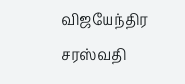விஜயேந்திர சரஸ்வதி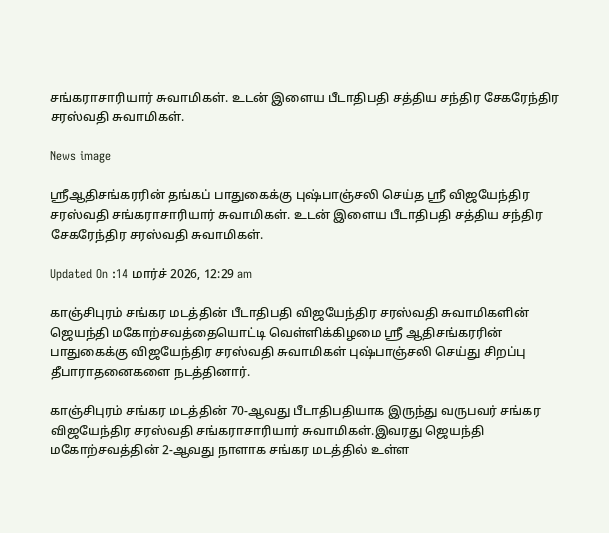சங்கராசாரியார் சுவாமிகள். உடன் இளைய பீடாதிபதி சத்திய சந்திர சேகரேந்திர சரஸ்வதி சுவாமிகள்.

News image

ஸ்ரீஆதிசங்கரரின் தங்கப் பாதுகைக்கு புஷ்பாஞ்சலி செய்த ஸ்ரீ விஜயேந்திர சரஸ்வதி சங்கராசாரியார் சுவாமிகள். உடன் இளைய பீடாதிபதி சத்திய சந்திர சேகரேந்திர சரஸ்வதி சுவாமிகள்.

Updated On :14 மார்ச் 2026, 12:29 am

காஞ்சிபுரம் சங்கர மடத்தின் பீடாதிபதி விஜயேந்திர சரஸ்வதி சுவாமிகளின் ஜெயந்தி மகோற்சவத்தையொட்டி வெள்ளிக்கிழமை ஸ்ரீ ஆதிசங்கரரின் பாதுகைக்கு விஜயேந்திர சரஸ்வதி சுவாமிகள் புஷ்பாஞ்சலி செய்து சிறப்பு தீபாராதனைகளை நடத்தினார்.

காஞ்சிபுரம் சங்கர மடத்தின் 70-ஆவது பீடாதிபதியாக இருந்து வருபவர் சங்கர விஜயேந்திர சரஸ்வதி சங்கராசாரியார் சுவாமிகள்.இவரது ஜெயந்தி மகோற்சவத்தின் 2-ஆவது நாளாக சங்கர மடத்தில் உள்ள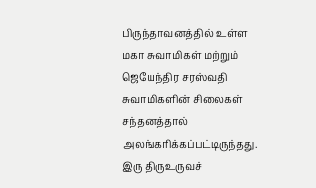பிருந்தாவனத்தில் உள்ள மகா சுவாமிகள் மற்றும் ஜெயேந்திர சரஸ்வதி சுவாமிகளின் சிலைகள் சந்தனத்தால் அலங்கரிக்கப்பட்டிருந்தது. இரு திருஉருவச்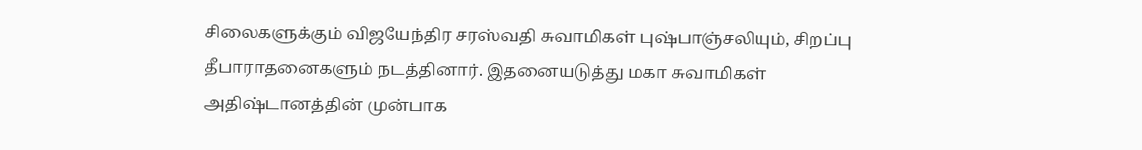சிலைகளுக்கும் விஜயேந்திர சரஸ்வதி சுவாமிகள் புஷ்பாஞ்சலியும், சிறப்பு தீபாராதனைகளும் நடத்தினார். இதனையடுத்து மகா சுவாமிகள் அதிஷ்டானத்தின் முன்பாக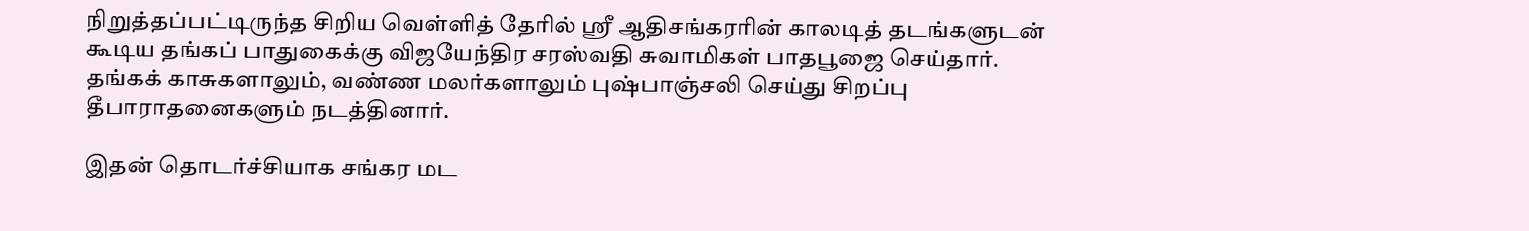நிறுத்தப்பட்டிருந்த சிறிய வெள்ளித் தேரில் ஸ்ரீ ஆதிசங்கரரின் காலடித் தடங்களுடன் கூடிய தங்கப் பாதுகைக்கு விஜயேந்திர சரஸ்வதி சுவாமிகள் பாதபூஜை செய்தார். தங்கக் காசுகளாலும், வண்ண மலர்களாலும் புஷ்பாஞ்சலி செய்து சிறப்பு தீபாராதனைகளும் நடத்தினார்.

இதன் தொடர்ச்சியாக சங்கர மட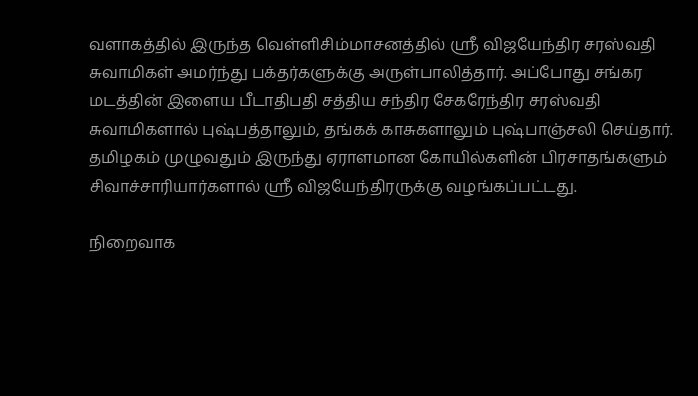வளாகத்தில் இருந்த வெள்ளிசிம்மாசனத்தில் ஸ்ரீ விஜயேந்திர சரஸ்வதி சுவாமிகள் அமர்ந்து பக்தர்களுக்கு அருள்பாலித்தார். அப்போது சங்கர மடத்தின் இளைய பீடாதிபதி சத்திய சந்திர சேகரேந்திர சரஸ்வதி சுவாமிகளால் புஷ்பத்தாலும், தங்கக் காசுகளாலும் புஷ்பாஞ்சலி செய்தார். தமிழகம் முழுவதும் இருந்து ஏராளமான கோயில்களின் பிரசாதங்களும் சிவாச்சாரியார்களால் ஸ்ரீ விஜயேந்திரருக்கு வழங்கப்பட்டது.

நிறைவாக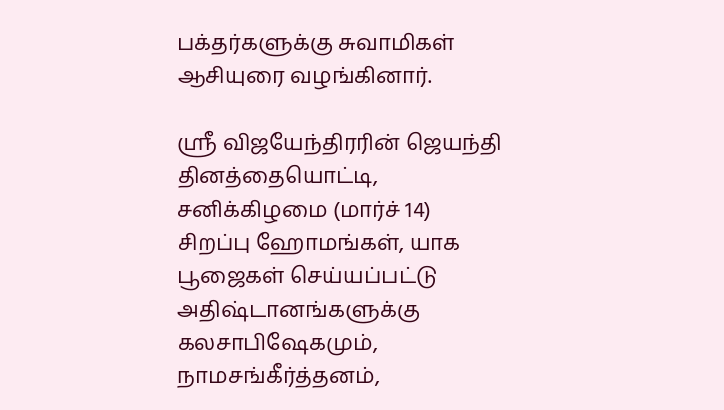பக்தர்களுக்கு சுவாமிகள் ஆசியுரை வழங்கினார்.

ஸ்ரீ விஜயேந்திரரின் ஜெயந்தி தினத்தையொட்டி, சனிக்கிழமை (மார்ச் 14) சிறப்பு ஹோமங்கள், யாக பூஜைகள் செய்யப்பட்டு அதிஷ்டானங்களுக்கு கலசாபிஷேகமும், நாமசங்கீர்த்தனம்,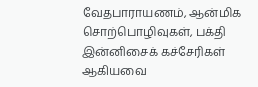வேதபாராயணம், ஆன்மிக சொற்பொழிவுகள், பக்தி இன்னிசைக் கச்சேரிகள் ஆகியவை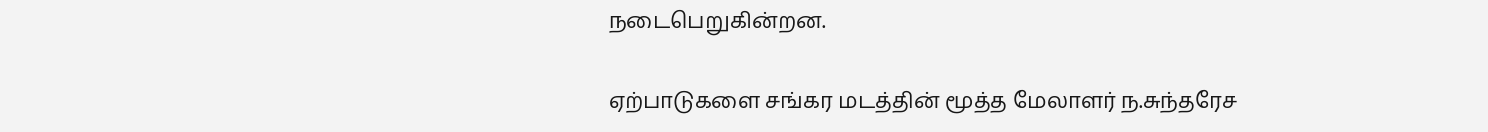நடைபெறுகின்றன.

ஏற்பாடுகளை சங்கர மடத்தின் மூத்த மேலாளர் ந.சுந்தரேச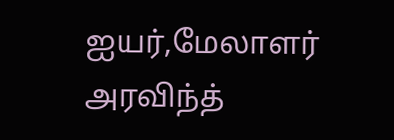ஐயர்,மேலாளர் அரவிந்த்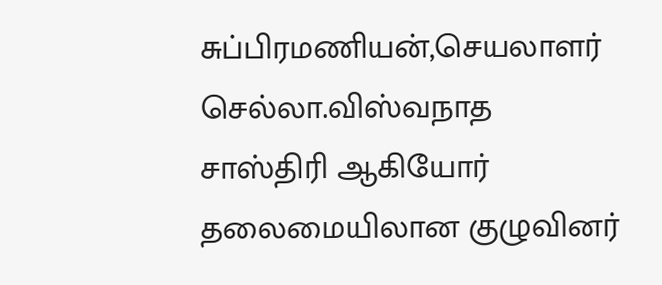சுப்பிரமணியன்,செயலாளர் செல்லா.விஸ்வநாத சாஸ்திரி ஆகியோர் தலைமையிலான குழுவினர்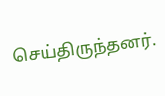செய்திருந்தனர்.